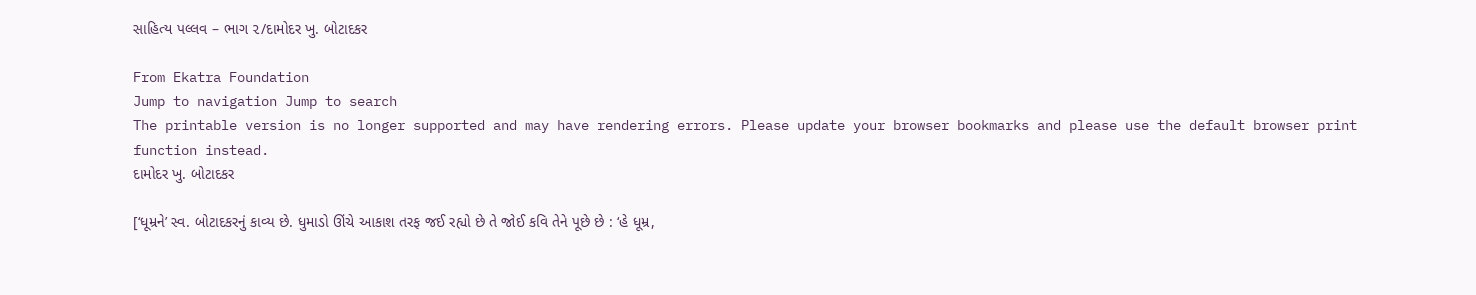સાહિત્ય પલ્લવ – ભાગ ૨/દામોદર ખુ. બોટાદકર

From Ekatra Foundation
Jump to navigation Jump to search
The printable version is no longer supported and may have rendering errors. Please update your browser bookmarks and please use the default browser print function instead.
દામોદર ખુ. બોટાદકર

[‘ધૂમ્રને’ સ્વ. બોટાદકરનું કાવ્ય છે. ધુમાડો ઊંચે આકાશ તરફ જઈ રહ્યો છે તે જોઈ કવિ તેને પૂછે છે : ‘હે ધૂમ્ર,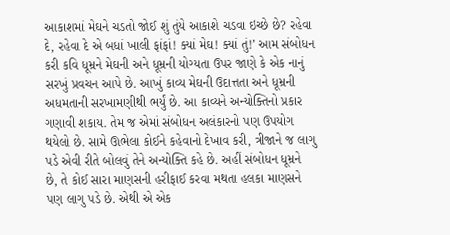આકાશમાં મેઘને ચડતો જોઈ શું તુંયે આકાશે ચડવા ઇચ્છે છે? રહેવા દે, રહેવા દે એ બધાં ખાલી ફાંફાં! ક્યાં મેઘ! ક્યાં તું!’ આમ સંબોધન કરી કવિ ધૂમ્રને મેઘની અને ધૂમ્રની યોગ્યતા ઉપર જાણે કે એક નાનું સરખું પ્રવચન આપે છે. આખું કાવ્ય મેઘની ઉદાત્તતા અને ધૂમ્રની અધમતાની સરખામણીથી ભર્યું છે. આ કાવ્યને અન્યોક્તિનો પ્રકાર ગણાવી શકાય. તેમ જ એમાં સંબોધન અલંકારનો પણ ઉપયોગ થયેલો છે. સામે ઊભેલા કોઈને કહેવાનો દેખાવ કરી, ત્રીજાને જ લાગુ પડે એવી રીતે બોલવું તેને અન્યોક્તિ કહે છે. અહીં સંબોધન ધૂમ્રને છે, તે કોઈ સારા માણસની હરીફાઈ કરવા મથતા હલકા માણસને પણ લાગુ પડે છે. એથી એ એક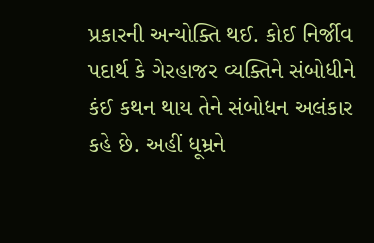પ્રકારની અન્યોક્તિ થઈ. કોઈ નિર્જીવ પદાર્થ કે ગેરહાજર વ્યક્તિને સંબોધીને કંઈ કથન થાય તેને સંબોધન અલંકાર કહે છે. અહીં ધૂમ્રને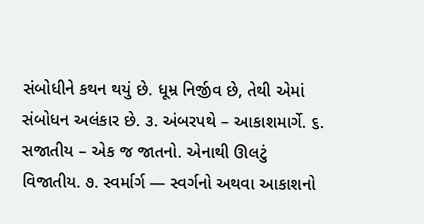સંબોધીને કથન થયું છે. ધૂમ્ર નિર્જીવ છે, તેથી એમાં સંબોધન અલંકાર છે. ૩. અંબરપથે – આકાશમાર્ગે. ૬. સજાતીય – એક જ જાતનો. એનાથી ઊલટું વિજાતીય. ૭. સ્વર્માર્ગ — સ્વર્ગનો અથવા આકાશનો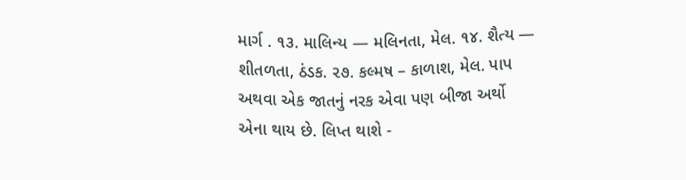માર્ગ . ૧૩. માલિન્ય — મલિનતા, મેલ. ૧૪. શૈત્ય — શીતળતા, ઠંડક. ૨૭. કલ્મષ – કાળાશ, મેલ. પાપ અથવા એક જાતનું નરક એવા પણ બીજા અર્થો એના થાય છે. લિપ્ત થાશે -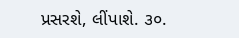પ્રસરશે, લીંપાશે. ૩૦.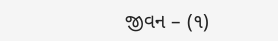જીવન – (૧)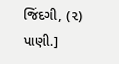જિંદગી, (૨) પાણી.]